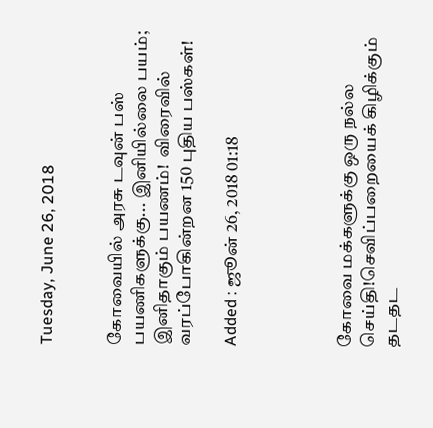Tuesday, June 26, 2018


கோவையில் அரசு டவுன் பஸ் பயணிகளுக்கு... இனியில்லை பயம்; இனிதாகும் பயணம்!  விரைவில் வரப்போகின்றன 150 புதிய பஸ்கள்!

Added : ஜூன் 26, 2018 01:18




கோவை மக்களுக்கு ஒரு நல்ல செய்தி!செவிப்பறையைக் கிழிக்கும் தடதட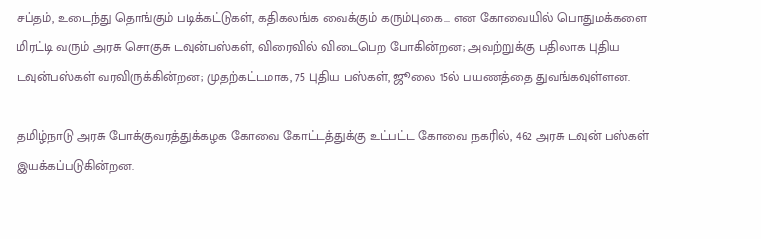சப்தம், உடைந்து தொங்கும் படிக்கட்டுகள், கதிகலங்க வைக்கும் கரும்புகை... என கோவையில் பொதுமக்களை மிரட்டி வரும் அரசு சொகுசு டவுன்பஸ்கள், விரைவில் விடைபெற போகின்றன; அவற்றுக்கு பதிலாக புதிய டவுன்பஸ்கள் வரவிருக்கின்றன; முதற்கட்டமாக, 75 புதிய பஸ்கள், ஜூலை 15ல் பயணத்தை துவங்கவுள்ளன.

தமிழ்நாடு அரசு போக்குவரத்துக்கழக கோவை கோட்டத்துக்கு உட்பட்ட கோவை நகரில், 462 அரசு டவுன் பஸ்கள் இயக்கப்படுகின்றன.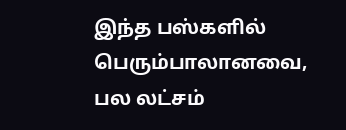இந்த பஸ்களில் பெரும்பாலானவை, பல லட்சம்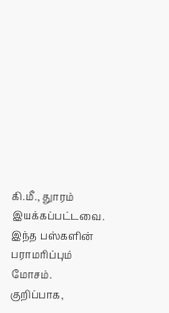கி.மீ., துாரம் இயக்கப்பட்டவை. இந்த பஸ்களின் பராமரிப்பும் மோசம். குறிப்பாக,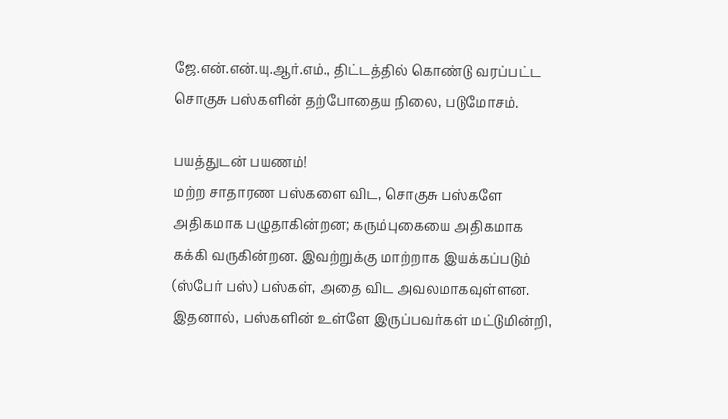ஜே.என்.என்.யு.ஆர்.எம்., திட்டத்தில் கொண்டு வரப்பட்ட சொகுசு பஸ்களின் தற்போதைய நிலை, படுமோசம்.

பயத்துடன் பயணம்!
மற்ற சாதாரண பஸ்களை விட, சொகுசு பஸ்களே அதிகமாக பழுதாகின்றன; கரும்புகையை அதிகமாக கக்கி வருகின்றன. இவற்றுக்கு மாற்றாக இயக்கப்படும் (ஸ்பேர் பஸ்) பஸ்கள், அதை விட அவலமாகவுள்ளன. இதனால், பஸ்களின் உள்ளே இருப்பவர்கள் மட்டுமின்றி,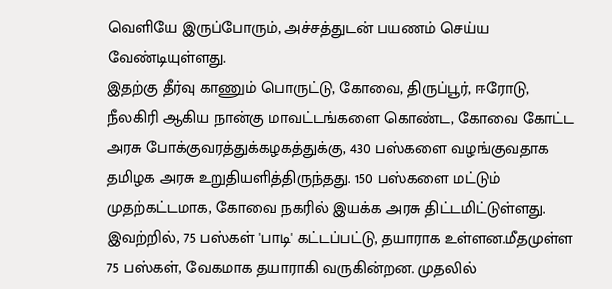வெளியே இருப்போரும், அச்சத்துடன் பயணம் செய்ய வேண்டியுள்ளது.
இதற்கு தீர்வு காணும் பொருட்டு, கோவை, திருப்பூர், ஈரோடு, நீலகிரி ஆகிய நான்கு மாவட்டங்களை கொண்ட, கோவை கோட்ட அரசு போக்குவரத்துக்கழகத்துக்கு, 430 பஸ்களை வழங்குவதாக தமிழக அரசு உறுதியளித்திருந்தது. 150 பஸ்களை மட்டும் முதற்கட்டமாக, கோவை நகரில் இயக்க அரசு திட்டமிட்டுள்ளது. இவற்றில், 75 பஸ்கள் 'பாடி' கட்டப்பட்டு, தயாராக உள்ளன.மீதமுள்ள 75 பஸ்கள், வேகமாக தயாராகி வருகின்றன. முதலில்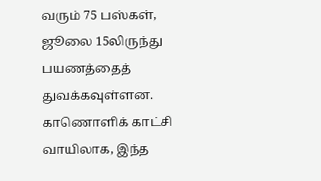வரும் 75 பஸ்கள், ஜூலை 15லிருந்து பயணத்தைத் துவக்கவுள்ளன. காணொளிக் காட்சி வாயிலாக, இந்த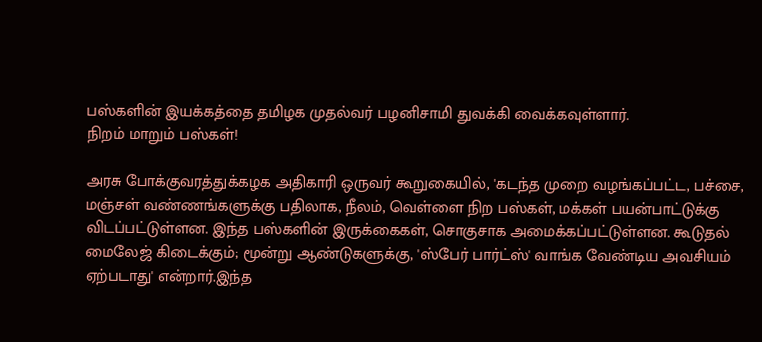பஸ்களின் இயக்கத்தை தமிழக முதல்வர் பழனிசாமி துவக்கி வைக்கவுள்ளார்.
நிறம் மாறும் பஸ்கள்!

அரசு போக்குவரத்துக்கழக அதிகாரி ஒருவர் கூறுகையில், 'கடந்த முறை வழங்கப்பட்ட, பச்சை, மஞ்சள் வண்ணங்களுக்கு பதிலாக, நீலம், வெள்ளை நிற பஸ்கள், மக்கள் பயன்பாட்டுக்கு விடப்பட்டுள்ளன. இந்த பஸ்களின் இருக்கைகள், சொகுசாக அமைக்கப்பட்டுள்ளன. கூடுதல் மைலேஜ் கிடைக்கும்; மூன்று ஆண்டுகளுக்கு, 'ஸ்பேர் பார்ட்ஸ்' வாங்க வேண்டிய அவசியம் ஏற்படாது' என்றார்.இந்த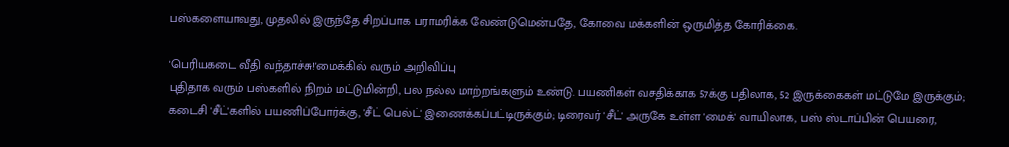பஸ்களையாவது, முதலில் இருந்தே சிறப்பாக பராமரிக்க வேண்டுமென்பதே, கோவை மக்களின் ஒருமித்த கோரிக்கை.

'பெரியகடை வீதி வந்தாச்சு!'மைக்கில் வரும் அறிவிப்பு
புதிதாக வரும் பஸ்களில் நிறம் மட்டுமின்றி, பல நல்ல மாற்றங்களும் உண்டு. பயணிகள் வசதிக்காக 57க்கு பதிலாக, 52 இருக்கைகள் மட்டுமே இருக்கும்; கடைசி 'சீட்'களில் பயணிப்போர்க்கு, 'சீட் பெல்ட்' இணைக்கப்பட்டிருக்கும்; டிரைவர் 'சீட்' அருகே உள்ள 'மைக்' வாயிலாக, பஸ் ஸ்டாப்பின் பெயரை,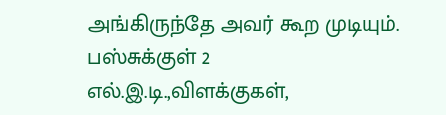அங்கிருந்தே அவர் கூற முடியும். பஸ்சுக்குள் 2 எல்.இ.டி.,விளக்குகள்,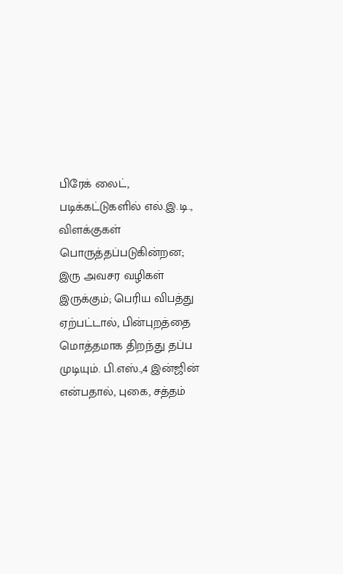பிரேக் லைட், படிக்கட்டுகளில் எல்.இ.டி., விளக்குகள் பொருத்தப்படுகின்றன; இரு அவசர வழிகள் இருக்கும்; பெரிய விபத்து ஏற்பட்டால், பின்புறத்தை மொத்தமாக திறந்து தப்ப முடியும். பி.எஸ்.,4 இன்ஜின் என்பதால், புகை, சத்தம்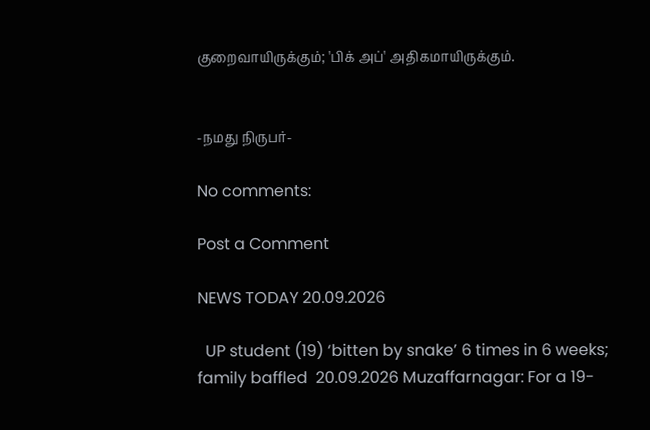குறைவாயிருக்கும்; 'பிக் அப்' அதிகமாயிருக்கும்.


-நமது நிருபர்-

No comments:

Post a Comment

NEWS TODAY 20.09.2026

  UP student (19) ‘bitten by snake’ 6 times in 6 weeks; family baffled  20.09.2026 Muzaffarnagar: For a 19-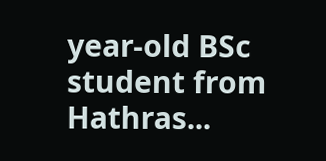year-old BSc student from Hathras...